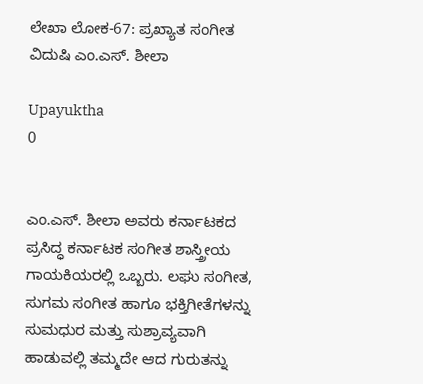ಲೇಖಾ ಲೋಕ-67: ಪ್ರಖ್ಯಾತ ಸಂಗೀತ ವಿದುಷಿ ಎಂ.ಎಸ್. ಶೀಲಾ

Upayuktha
0


ಎಂ.ಎಸ್. ಶೀಲಾ ಅವರು ಕರ್ನಾಟಕದ ಪ್ರಸಿದ್ಧ ಕರ್ನಾಟಕ ಸಂಗೀತ ಶಾಸ್ತ್ರೀಯ ಗಾಯಕಿಯರಲ್ಲಿ ಒಬ್ಬರು. ಲಘು ಸಂಗೀತ, ಸುಗಮ ಸಂಗೀತ ಹಾಗೂ ಭಕ್ತಿಗೀತೆಗಳನ್ನು ಸುಮಧುರ ಮತ್ತು ಸುಶ್ರಾವ್ಯವಾಗಿ ಹಾಡುವಲ್ಲಿ ತಮ್ಮದೇ ಆದ ಗುರುತನ್ನು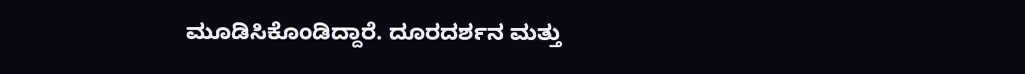ಮೂಡಿಸಿಕೊಂಡಿದ್ದಾರೆ. ದೂರದರ್ಶನ ಮತ್ತು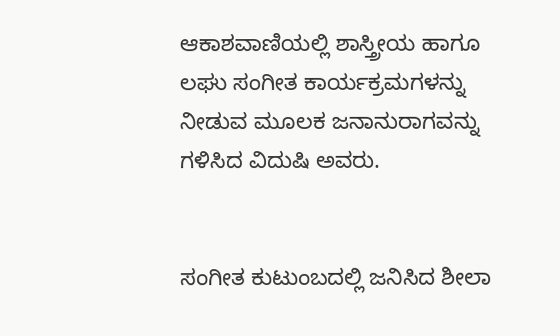ಆಕಾಶವಾಣಿಯಲ್ಲಿ ಶಾಸ್ತ್ರೀಯ ಹಾಗೂ ಲಘು ಸಂಗೀತ ಕಾರ್ಯಕ್ರಮಗಳನ್ನು ನೀಡುವ ಮೂಲಕ ಜನಾನುರಾಗವನ್ನು ಗಳಿಸಿದ ವಿದುಷಿ ಅವರು.


ಸಂಗೀತ ಕುಟುಂಬದಲ್ಲಿ ಜನಿಸಿದ ಶೀಲಾ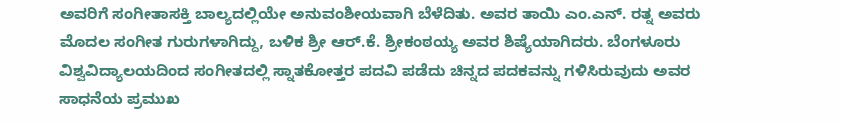ಅವರಿಗೆ ಸಂಗೀತಾಸಕ್ತಿ ಬಾಲ್ಯದಲ್ಲಿಯೇ ಅನುವಂಶೀಯವಾಗಿ ಬೆಳೆದಿತು. ಅವರ ತಾಯಿ ಎಂ.ಎನ್. ರತ್ನ ಅವರು ಮೊದಲ ಸಂಗೀತ ಗುರುಗಳಾಗಿದ್ದು, ಬಳಿಕ ಶ್ರೀ ಆರ್.ಕೆ. ಶ್ರೀಕಂಠಯ್ಯ ಅವರ ಶಿಷ್ಯೆಯಾಗಿದರು. ಬೆಂಗಳೂರು ವಿಶ್ವವಿದ್ಯಾಲಯದಿಂದ ಸಂಗೀತದಲ್ಲಿ ಸ್ನಾತಕೋತ್ತರ ಪದವಿ ಪಡೆದು ಚಿನ್ನದ ಪದಕವನ್ನು ಗಳಿಸಿರುವುದು ಅವರ ಸಾಧನೆಯ ಪ್ರಮುಖ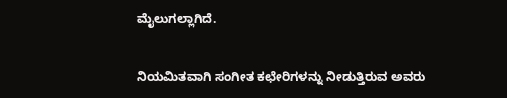ಮೈಲುಗಲ್ಲಾಗಿದೆ.


ನಿಯಮಿತವಾಗಿ ಸಂಗೀತ ಕಛೇರಿಗಳನ್ನು ನೀಡುತ್ತಿರುವ ಅವರು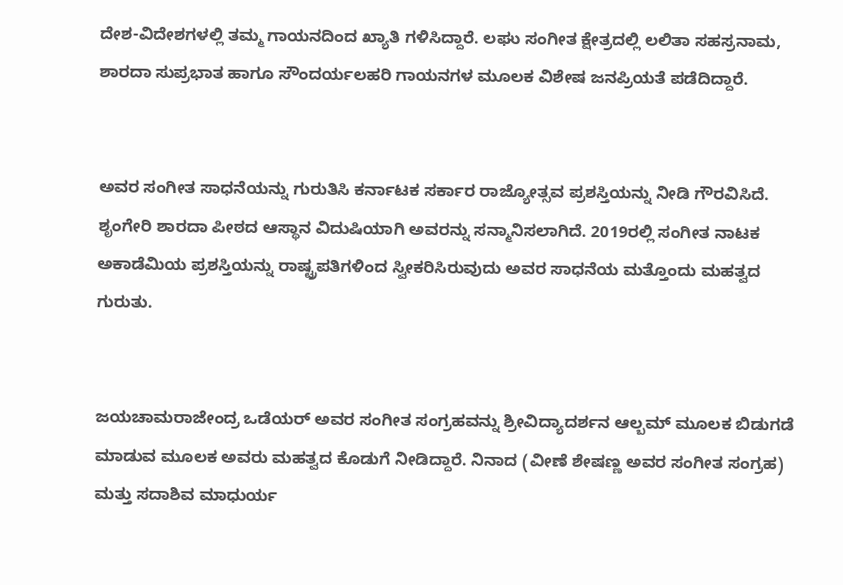ದೇಶ-ವಿದೇಶಗಳಲ್ಲಿ ತಮ್ಮ ಗಾಯನದಿಂದ ಖ್ಯಾತಿ ಗಳಿಸಿದ್ದಾರೆ. ಲಘು ಸಂಗೀತ ಕ್ಷೇತ್ರದಲ್ಲಿ ಲಲಿತಾ ಸಹಸ್ರನಾಮ, ಶಾರದಾ ಸುಪ್ರಭಾತ ಹಾಗೂ ಸೌಂದರ್ಯಲಹರಿ ಗಾಯನಗಳ ಮೂಲಕ ವಿಶೇಷ ಜನಪ್ರಿಯತೆ ಪಡೆದಿದ್ದಾರೆ.


ಅವರ ಸಂಗೀತ ಸಾಧನೆಯನ್ನು ಗುರುತಿಸಿ ಕರ್ನಾಟಕ ಸರ್ಕಾರ ರಾಜ್ಯೋತ್ಸವ ಪ್ರಶಸ್ತಿಯನ್ನು ನೀಡಿ ಗೌರವಿಸಿದೆ. ಶೃಂಗೇರಿ ಶಾರದಾ ಪೀಠದ ಆಸ್ಥಾನ ವಿದುಷಿಯಾಗಿ ಅವರನ್ನು ಸನ್ಮಾನಿಸಲಾಗಿದೆ. 2019ರಲ್ಲಿ ಸಂಗೀತ ನಾಟಕ ಅಕಾಡೆಮಿಯ ಪ್ರಶಸ್ತಿಯನ್ನು ರಾಷ್ಟ್ರಪತಿಗಳಿಂದ ಸ್ವೀಕರಿಸಿರುವುದು ಅವರ ಸಾಧನೆಯ ಮತ್ತೊಂದು ಮಹತ್ವದ ಗುರುತು.


ಜಯಚಾಮರಾಜೇಂದ್ರ ಒಡೆಯರ್ ಅವರ ಸಂಗೀತ ಸಂಗ್ರಹವನ್ನು ಶ್ರೀವಿದ್ಯಾದರ್ಶನ ಆಲ್ಬಮ್ ಮೂಲಕ ಬಿಡುಗಡೆ ಮಾಡುವ ಮೂಲಕ ಅವರು ಮಹತ್ವದ ಕೊಡುಗೆ ನೀಡಿದ್ದಾರೆ. ನಿನಾದ (ವೀಣೆ ಶೇಷಣ್ಣ ಅವರ ಸಂಗೀತ ಸಂಗ್ರಹ) ಮತ್ತು ಸದಾಶಿವ ಮಾಧುರ್ಯ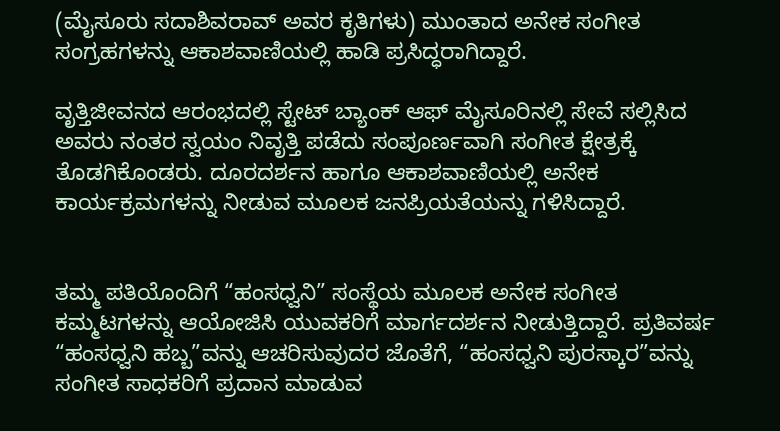(ಮೈಸೂರು ಸದಾಶಿವರಾವ್ ಅವರ ಕೃತಿಗಳು) ಮುಂತಾದ ಅನೇಕ ಸಂಗೀತ ಸಂಗ್ರಹಗಳನ್ನು ಆಕಾಶವಾಣಿಯಲ್ಲಿ ಹಾಡಿ ಪ್ರಸಿದ್ಧರಾಗಿದ್ದಾರೆ.

ವೃತ್ತಿಜೀವನದ ಆರಂಭದಲ್ಲಿ ಸ್ಟೇಟ್ ಬ್ಯಾಂಕ್ ಆಫ್ ಮೈಸೂರಿನಲ್ಲಿ ಸೇವೆ ಸಲ್ಲಿಸಿದ ಅವರು ನಂತರ ಸ್ವಯಂ ನಿವೃತ್ತಿ ಪಡೆದು ಸಂಪೂರ್ಣವಾಗಿ ಸಂಗೀತ ಕ್ಷೇತ್ರಕ್ಕೆ ತೊಡಗಿಕೊಂಡರು. ದೂರದರ್ಶನ ಹಾಗೂ ಆಕಾಶವಾಣಿಯಲ್ಲಿ ಅನೇಕ ಕಾರ್ಯಕ್ರಮಗಳನ್ನು ನೀಡುವ ಮೂಲಕ ಜನಪ್ರಿಯತೆಯನ್ನು ಗಳಿಸಿದ್ದಾರೆ.


ತಮ್ಮ ಪತಿಯೊಂದಿಗೆ “ಹಂಸಧ್ವನಿ” ಸಂಸ್ಥೆಯ ಮೂಲಕ ಅನೇಕ ಸಂಗೀತ ಕಮ್ಮಟಗಳನ್ನು ಆಯೋಜಿಸಿ ಯುವಕರಿಗೆ ಮಾರ್ಗದರ್ಶನ ನೀಡುತ್ತಿದ್ದಾರೆ. ಪ್ರತಿವರ್ಷ “ಹಂಸಧ್ವನಿ ಹಬ್ಬ”ವನ್ನು ಆಚರಿಸುವುದರ ಜೊತೆಗೆ, “ಹಂಸಧ್ವನಿ ಪುರಸ್ಕಾರ”ವನ್ನು ಸಂಗೀತ ಸಾಧಕರಿಗೆ ಪ್ರದಾನ ಮಾಡುವ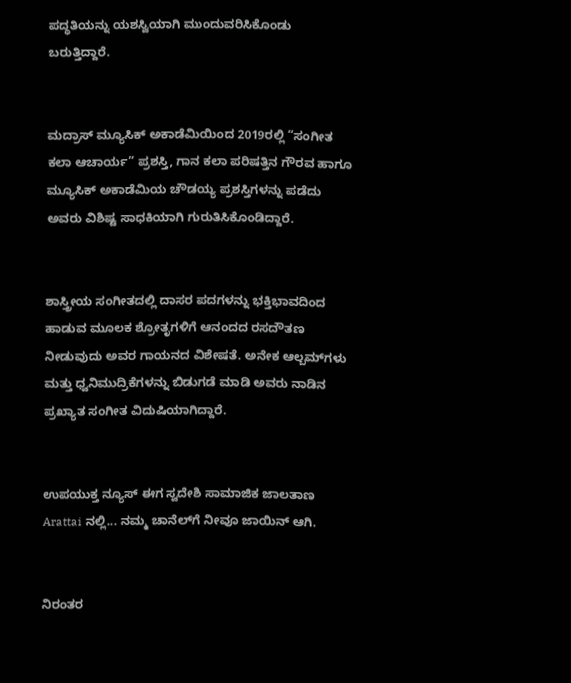ಪದ್ಧತಿಯನ್ನು ಯಶಸ್ವಿಯಾಗಿ ಮುಂದುವರಿಸಿಕೊಂಡು ಬರುತ್ತಿದ್ದಾರೆ.


ಮದ್ರಾಸ್ ಮ್ಯೂಸಿಕ್ ಅಕಾಡೆಮಿಯಿಂದ 2019ರಲ್ಲಿ “ಸಂಗೀತ ಕಲಾ ಆಚಾರ್ಯ” ಪ್ರಶಸ್ತಿ, ಗಾನ ಕಲಾ ಪರಿಷತ್ತಿನ ಗೌರವ ಹಾಗೂ ಮ್ಯೂಸಿಕ್ ಅಕಾಡೆಮಿಯ ಚೌಡಯ್ಯ ಪ್ರಶಸ್ತಿಗಳನ್ನು ಪಡೆದು ಅವರು ವಿಶಿಷ್ಟ ಸಾಧಕಿಯಾಗಿ ಗುರುತಿಸಿಕೊಂಡಿದ್ದಾರೆ.


ಶಾಸ್ತ್ರೀಯ ಸಂಗೀತದಲ್ಲಿ ದಾಸರ ಪದಗಳನ್ನು ಭಕ್ತಿಭಾವದಿಂದ ಹಾಡುವ ಮೂಲಕ ಶ್ರೋತೃಗಳಿಗೆ ಆನಂದದ ರಸದೌತಣ ನೀಡುವುದು ಅವರ ಗಾಯನದ ವಿಶೇಷತೆ. ಅನೇಕ ಆಲ್ಬಮ್‌ಗಳು ಮತ್ತು ಧ್ವನಿಮುದ್ರಿಕೆಗಳನ್ನು ಬಿಡುಗಡೆ ಮಾಡಿ ಅವರು ನಾಡಿನ ಪ್ರಖ್ಯಾತ ಸಂಗೀತ ವಿದುಷಿಯಾಗಿದ್ದಾರೆ.


ಉಪಯುಕ್ತ ನ್ಯೂಸ್ ಈಗ ಸ್ವದೇಶಿ ಸಾಮಾಜಿಕ ಜಾಲತಾಣ Arattai ನಲ್ಲಿ... ನಮ್ಮ ಚಾನೆಲ್‌ಗೆ ನೀವೂ ಜಾಯಿನ್ ಆಗಿ.


ನಿರಂತರ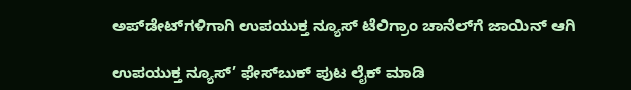ಅಪ್‌ಡೇಟ್‌ಗಳಿಗಾಗಿ ಉಪಯುಕ್ತ ನ್ಯೂಸ್‌ ಟೆಲಿಗ್ರಾಂ ಚಾನೆಲ್‌ಗೆ ಜಾಯಿನ್‌ ಆಗಿ

ಉಪಯುಕ್ತ ನ್ಯೂಸ್‌’ ಫೇಸ್‌ಬುಕ್ ಪುಟ ಲೈಕ್ ಮಾಡಿ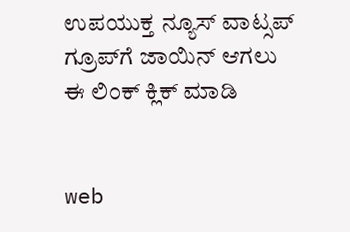ಉಪಯುಕ್ತ ನ್ಯೂಸ್‌ ವಾಟ್ಸಪ್‌  ಗ್ರೂಪ್‌ಗೆ ಜಾಯಿನ್ ಆಗಲು ಈ ಲಿಂಕ್ ಕ್ಲಿಕ್ ಮಾಡಿ


web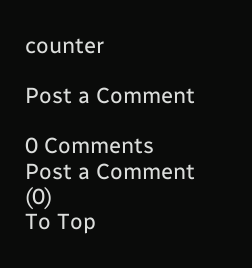counter

Post a Comment

0 Comments
Post a Comment (0)
To Top